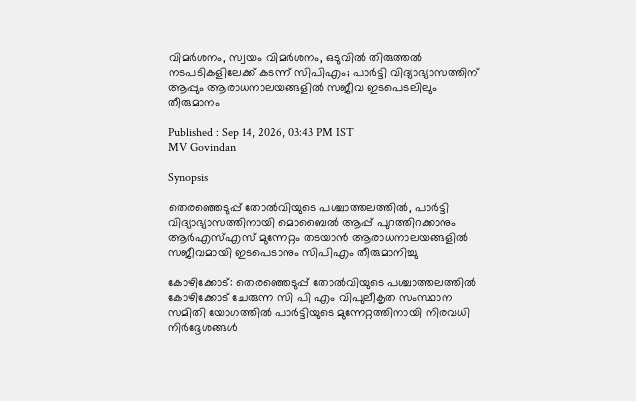വിമർശനം, സ്വയം വിമർശനം, ഒടുവിൽ തിരുത്തൽ നടപടികളിലേക്ക് കടന്ന് സിപിഎം; പാർട്ടി വിദ്യാഭ്യാസത്തിന് ആപ്പും ആരാധനാലയങ്ങളിൽ സജീവ ഇടപെടലിലും തീരുമാനം

Published : Sep 14, 2026, 03:43 PM IST
MV Govindan

Synopsis

തെരഞ്ഞെടുപ്പ് തോൽവിയുടെ പശ്ചാത്തലത്തിൽ, പാർട്ടി വിദ്യാഭ്യാസത്തിനായി മൊബൈൽ ആപ്പ് പുറത്തിറക്കാനും ആർഎസ്എസ് മുന്നേറ്റം തടയാൻ ആരാധനാലയങ്ങളിൽ സജീവമായി ഇടപെടാനും സിപിഎം തീരുമാനിച്ചു

കോഴിക്കോട്: തെരഞ്ഞെടുപ്പ് തോൽവിയുടെ പശ്ചാത്തലത്തിൽ കോഴിക്കോട് ചേരുന്ന സി പി എം വിപുലീകൃത സംസ്ഥാന സമിതി യോഗത്തിൽ പാർട്ടിയുടെ മുന്നേറ്റത്തിനായി നിരവധി നിർദ്ദേശങ്ങൾ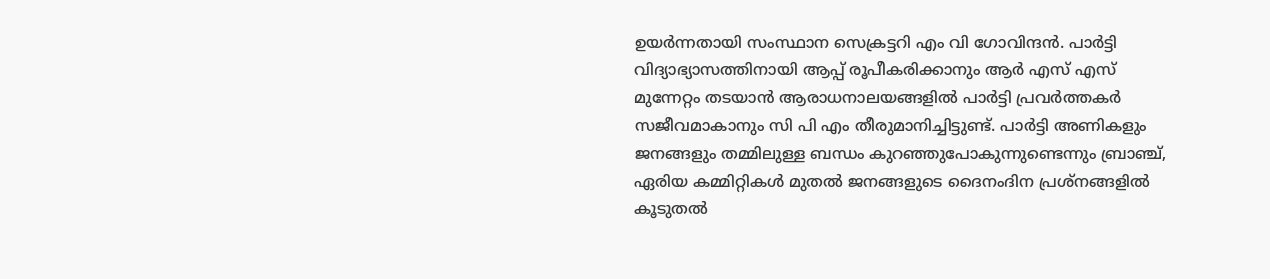ഉയർന്നതായി സംസ്ഥാന സെക്രട്ടറി എം വി ഗോവിന്ദൻ. പാർട്ടി വിദ്യാഭ്യാസത്തിനായി ആപ്പ് രൂപീകരിക്കാനും ആർ എസ് എസ് മുന്നേറ്റം തടയാൻ ആരാധനാലയങ്ങളിൽ പാർട്ടി പ്രവർത്തകർ സജീവമാകാനും സി പി എം തീരുമാനിച്ചിട്ടുണ്ട്. പാർട്ടി അണികളും ജനങ്ങളും തമ്മിലുള്ള ബന്ധം കുറഞ്ഞുപോകുന്നുണ്ടെന്നും ബ്രാഞ്ച്, ഏരിയ കമ്മിറ്റികൾ മുതൽ ജനങ്ങളുടെ ദൈനംദിന പ്രശ്നങ്ങളിൽ കൂടുതൽ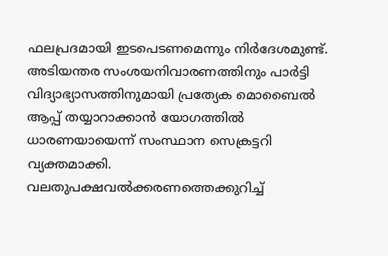ഫലപ്രദമായി ഇടപെടണമെന്നും നിർദേശമുണ്ട്. അടിയന്തര സംശയനിവാരണത്തിനും പാർട്ടി വിദ്യാഭ്യാസത്തിനുമായി പ്രത്യേക മൊബൈൽ ആപ്പ് തയ്യാറാക്കാൻ യോഗത്തിൽ ധാരണയായെന്ന് സംസ്ഥാന സെക്രട്ടറി വ്യക്തമാക്കി. വലതുപക്ഷവൽക്കരണത്തെക്കുറിച്ച്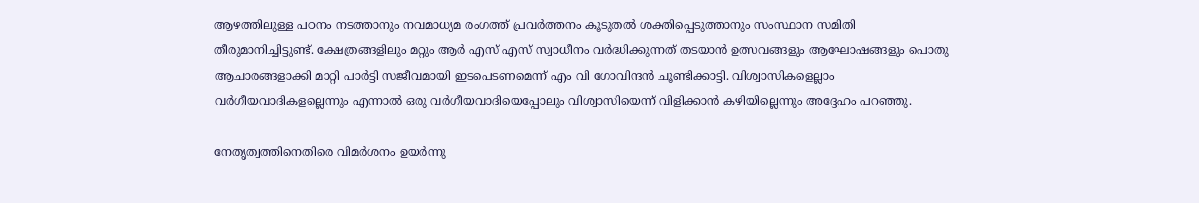ആഴത്തിലുള്ള പഠനം നടത്താനും നവമാധ്യമ രംഗത്ത് പ്രവർത്തനം കൂടുതൽ ശക്തിപ്പെടുത്താനും സംസ്ഥാന സമിതി തീരുമാനിച്ചിട്ടുണ്ട്. ക്ഷേത്രങ്ങളിലും മറ്റും ആർ എസ് എസ് സ്വാധീനം വർദ്ധിക്കുന്നത് തടയാൻ ഉത്സവങ്ങളും ആഘോഷങ്ങളും പൊതു ആചാരങ്ങളാക്കി മാറ്റി പാർട്ടി സജീവമായി ഇടപെടണമെന്ന് എം വി ഗോവിന്ദൻ ചൂണ്ടിക്കാട്ടി. വിശ്വാസികളെല്ലാം വർഗീയവാദികളല്ലെന്നും എന്നാൽ ഒരു വർഗീയവാദിയെപ്പോലും വിശ്വാസിയെന്ന് വിളിക്കാൻ കഴിയില്ലെന്നും അദ്ദേഹം പറഞ്ഞു.

നേതൃത്വത്തിനെതിരെ വിമർശനം ഉയർന്നു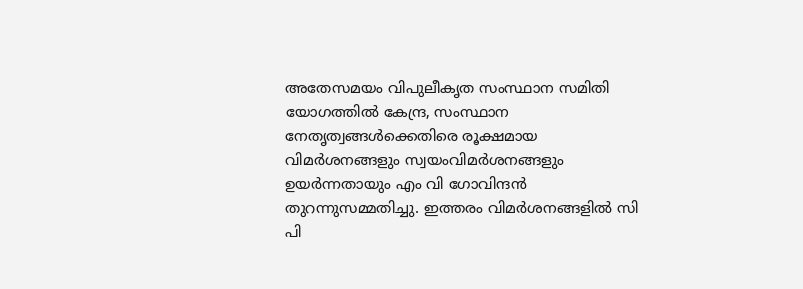അതേസമയം വിപുലീകൃത സംസ്ഥാന സമിതി യോഗത്തിൽ കേന്ദ്ര, സംസ്ഥാന നേതൃത്വങ്ങൾക്കെതിരെ രൂക്ഷമായ വിമർശനങ്ങളും സ്വയംവിമർശനങ്ങളും ഉയർന്നതായും എം വി ഗോവിന്ദൻ തുറന്നുസമ്മതിച്ചു. ഇത്തരം വിമർശനങ്ങളിൽ സി പി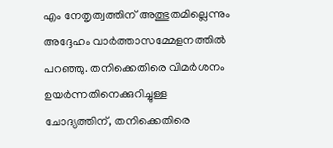എം നേതൃത്വത്തിന് അത്ഭുതമില്ലെന്നും അദ്ദേഹം വാർത്താസമ്മേളനത്തിൽ പറഞ്ഞു. തനിക്കെതിരെ വിമർശനം ഉയർന്നതിനെക്കുറിച്ചുള്ള ചോദ്യത്തിന്, തനിക്കെതിരെ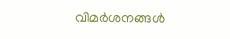വിമർശനങ്ങൾ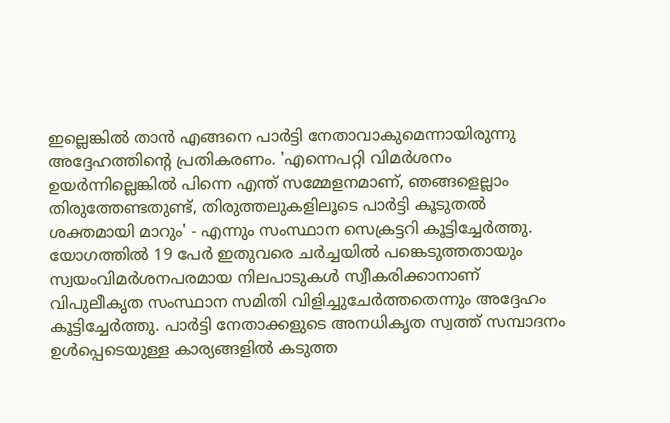ഇല്ലെങ്കിൽ താൻ എങ്ങനെ പാർട്ടി നേതാവാകുമെന്നായിരുന്നു അദ്ദേഹത്തിന്റെ പ്രതികരണം. 'എന്നെപറ്റി വിമർശനം ഉയർന്നില്ലെങ്കിൽ പിന്നെ എന്ത് സമ്മേളനമാണ്, ഞങ്ങളെല്ലാം തിരുത്തേണ്ടതുണ്ട്, തിരുത്തലുകളിലൂടെ പാർട്ടി കൂടുതൽ ശക്തമായി മാറും' - എന്നും സംസ്ഥാന സെക്രട്ടറി കൂട്ടിച്ചേർത്തു. യോഗത്തിൽ 19 പേർ ഇതുവരെ ചർച്ചയിൽ പങ്കെടുത്തതായും സ്വയംവിമർശനപരമായ നിലപാടുകൾ സ്വീകരിക്കാനാണ് വിപുലീകൃത സംസ്ഥാന സമിതി വിളിച്ചുചേർത്തതെന്നും അദ്ദേഹം കൂട്ടിച്ചേർത്തു. പാർട്ടി നേതാക്കളുടെ അനധികൃത സ്വത്ത് സമ്പാദനം ഉൾപ്പെടെയുള്ള കാര്യങ്ങളിൽ കടുത്ത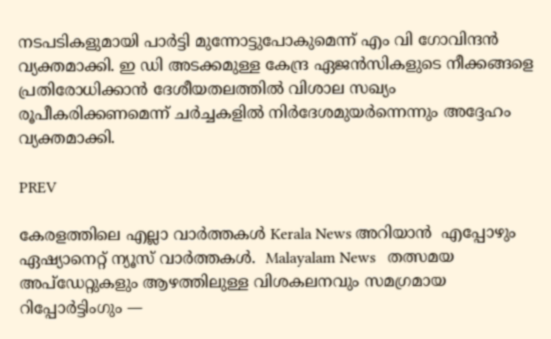നടപടികളുമായി പാർട്ടി മുന്നോട്ടുപോകുമെന്ന് എം വി ഗോവിന്ദൻ വ്യക്തമാക്കി. ഇ ഡി അടക്കമുള്ള കേന്ദ്ര ഏജൻസികളുടെ നീക്കങ്ങളെ പ്രതിരോധിക്കാൻ ദേശീയതലത്തിൽ വിശാല സഖ്യം രൂപീകരിക്കണമെന്ന് ചർച്ചകളിൽ നിർദേശമുയർന്നെന്നും അദ്ദേഹം വ്യക്തമാക്കി.

PREV

കേരളത്തിലെ എല്ലാ വാർത്തകൾ Kerala News അറിയാൻ  എപ്പോഴും ഏഷ്യാനെറ്റ് ന്യൂസ് വാർത്തകൾ.  Malayalam News   തത്സമയ അപ്‌ഡേറ്റുകളും ആഴത്തിലുള്ള വിശകലനവും സമഗ്രമായ റിപ്പോർട്ടിംഗും —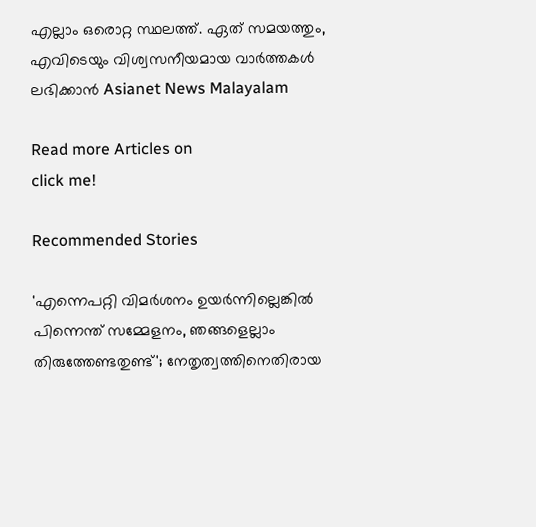എല്ലാം ഒരൊറ്റ സ്ഥലത്ത്. ഏത് സമയത്തും, എവിടെയും വിശ്വസനീയമായ വാർത്തകൾ ലഭിക്കാൻ Asianet News Malayalam

Read more Articles on
click me!

Recommended Stories

'എന്നെപറ്റി വിമർശനം ഉയർന്നില്ലെങ്കിൽ പിന്നെന്ത് സമ്മേളനം, ഞങ്ങളെല്ലാം തിരുത്തേണ്ടതുണ്ട്'; നേതൃത്വത്തിനെതിരായ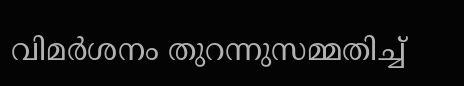വിമർശനം തുറന്നുസമ്മതിച്ച്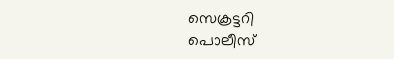സെക്രട്ടറി
പൊലീസ്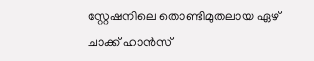സ്റ്റേഷനിലെ തൊണ്ടിമുതലായ ഏഴ് ചാക്ക് ഹാൻസ്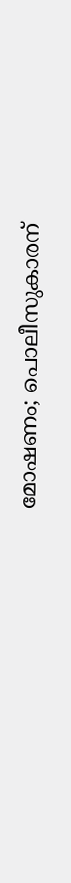മോഷണം; പൊലീസുകാരന്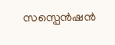സസ്പെൻഷൻ